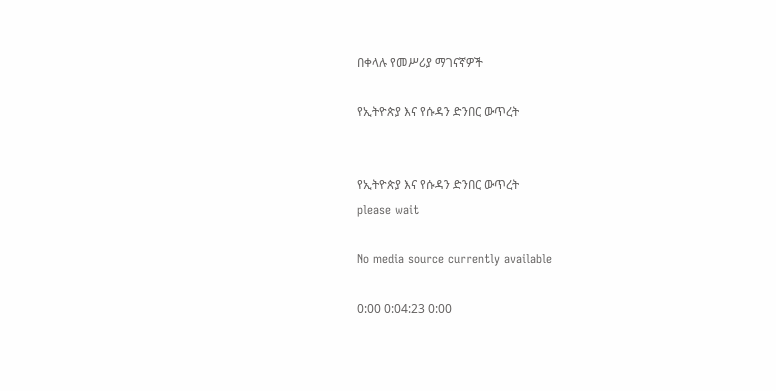በቀላሉ የመሥሪያ ማገናኛዎች

የኢትዮጵያ እና የሱዳን ድንበር ውጥረት


የኢትዮጵያ እና የሱዳን ድንበር ውጥረት
please wait

No media source currently available

0:00 0:04:23 0:00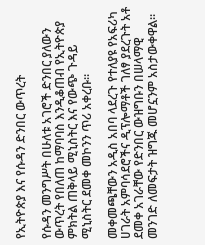የኢትዮጵያ እና የሱዳን ድንበር ውጥረት

የሱዳን መንግሥት በሁለቱ አገሮች ድንበር ያለውን ውጥረት የበለጠ ከማባባስ እንዲቆጠብ የኢትዮጵያ ምክትል ጠቅላይ ሚኒስትር እና የውጭ ጉዳይ ሚኒስትር ደመቀ መኮንን ጥሪ አቀረቡ።

መቀመጫቸውን አዲስ አበባ ላደረጉ የተለያዩ የአፍሪካ ሀገራት አምባሳደሮችና ዲፕሎማቶች ገለፃ ያደረጉት አቶ ደመቀ አገራቸው የድንበር ውዝግቡን በሠላማዊ መንገድ ለመፍታት ዝግጁ መሆኗንም አስታውቀዋል።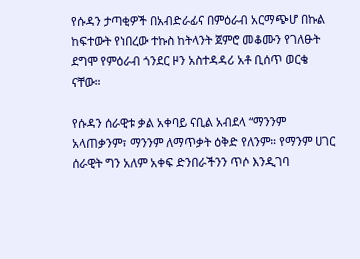የሱዳን ታጣቂዎች በአብድራፊና በምዕራብ አርማጭሆ በኩል ከፍተውት የነበረው ተኩስ ከትላንት ጀምሮ መቆሙን የገለፁት ደግሞ የምዕራብ ጎንደር ዞን አስተዳዳሪ አቶ ቢሰጥ ወርቄ ናቸው።

የሱዳን ሰራዊቱ ቃል አቀባይ ናቢል አብደላ “ማንንም አላጠቃንም፣ ማንንም ለማጥቃት ዕቅድ የለንም። የማንም ሀገር ሰራዊት ግን አለም አቀፍ ድንበራችንን ጥሶ እንዲገባ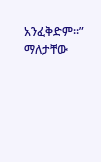አንፈቅድም።” ማለታቸው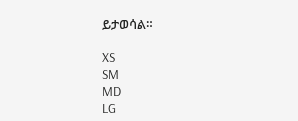ይታወሳል።

XS
SM
MD
LG